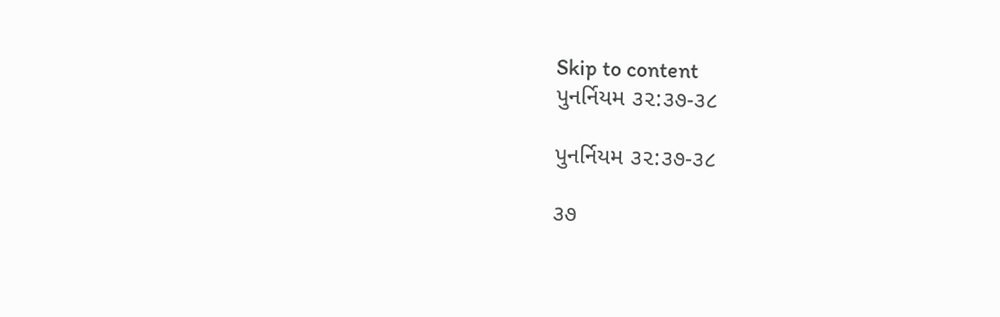Skip to content
પુનર્નિયમ ૩૨:૩૭-૩૮

પુનર્નિયમ ૩૨:૩૭-૩૮

૩૭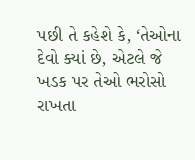પછી તે કહેશે કે, ‘તેઓના દેવો ક્યાં છે, એટલે જે ખડક પર તેઓ ભરોસો રાખતા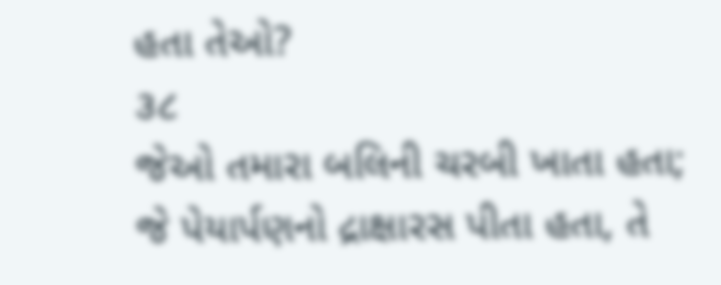હતા તેઓ?
૩૮
જેઓ તમારા બલિની ચરબી ખાતા હતા; જે પેયાર્પણનો દ્રાક્ષારસ પીતા હતા, તે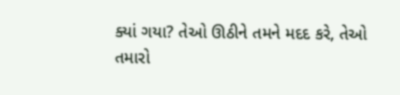ક્યાં ગયા? તેઓ ઊઠીને તમને મદદ કરે, તેઓ તમારો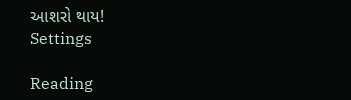આશરો થાય!
Settings

Reading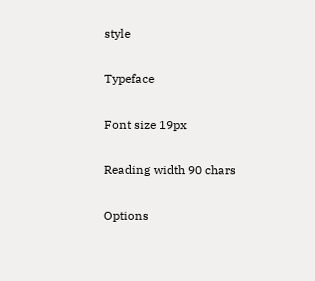style

Typeface

Font size 19px

Reading width 90 chars

Options